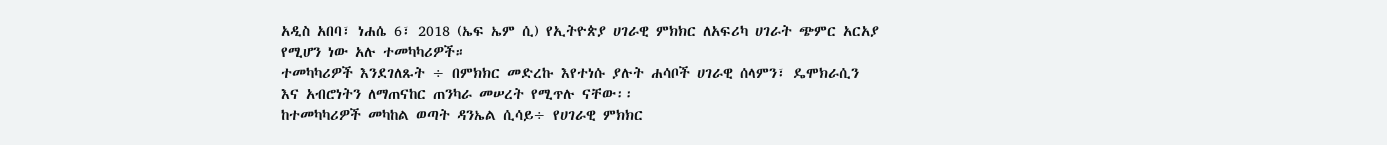አዲስ አበባ፣ ነሐሴ 6፣ 2018 (ኤፍ ኤም ሲ) የኢትዮጵያ ሀገራዊ ምክክር ለአፍሪካ ሀገራት ጭምር አርአያ የሚሆን ነው አሉ ተመካካሪዎች።
ተመካካሪዎች እንደገለጹት ÷ በምክክር መድረኩ እየተነሱ ያሉት ሐሳቦች ሀገራዊ ሰላምን፣ ዴሞክራሲን እና አብሮነትን ለማጠናከር ጠንካራ መሠረት የሚጥሉ ናቸው፡፡
ከተመካካሪዎች መካከል ወጣት ዳንኤል ሲሳይ÷ የሀገራዊ ምክክር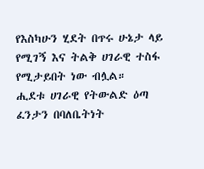የእስካሁን ሂደት በጥሩ ሁኔታ ላይ የሚገኝ እና ትልቅ ሀገራዊ ተስፋ የሚታይበት ነው ብሏል።
ሒደቱ ሀገራዊ የትውልድ ዕጣ ፈንታን በባለቤትነት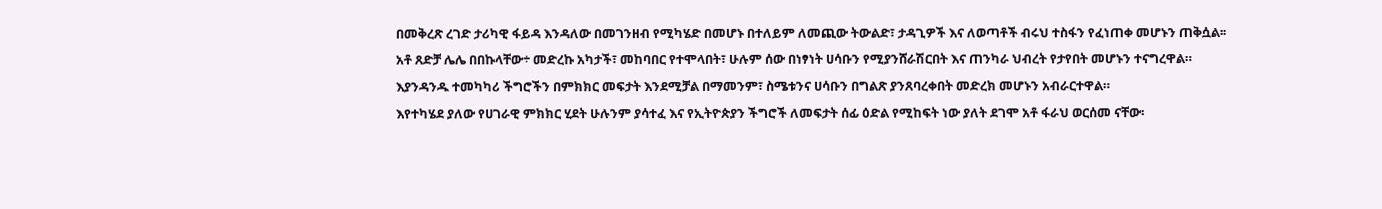በመቅረጽ ረገድ ታሪካዊ ፋይዳ እንዳለው በመገንዘብ የሚካሄድ በመሆኑ በተለይም ለመጪው ትውልድ፣ ታዳጊዎች እና ለወጣቶች ብሩህ ተስፋን የፈነጠቀ መሆኑን ጠቅሷል፡፡
አቶ ጸድቻ ሌሌ በበኩላቸው÷ መድረኩ አካታች፣ መከባበር የተሞላበት፣ ሁሉም ሰው በነፃነት ሀሳቡን የሚያንሸራሽርበት እና ጠንካራ ህብረት የታየበት መሆኑን ተናግረዋል።
እያንዳንዱ ተመካካሪ ችግሮችን በምክክር መፍታት እንደሚቻል በማመንም፣ ስሜቱንና ሀሳቡን በግልጽ ያንጸባረቀበት መድረክ መሆኑን አብራርተዋል።
እየተካሄደ ያለው የሀገራዊ ምክክር ሂደት ሁሉንም ያሳተፈ እና የኢትዮጵያን ችግሮች ለመፍታት ሰፊ ዕድል የሚከፍት ነው ያለት ደገሞ አቶ ፋራህ ወርሰመ ናቸው፡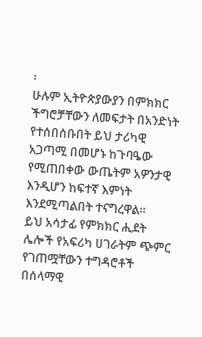፡
ሁሉም ኢትዮጵያውያን በምክክር ችግሮቻቸውን ለመፍታት በአንድነት የተሰበሰቡበት ይህ ታሪካዊ አጋጣሚ በመሆኑ ከጉባዔው የሚጠበቀው ውጤትም አዎንታዊ እንዲሆን ከፍተኛ እምነት እንደሚጣልበት ተናግረዋል።
ይህ አሳታፊ የምክክር ሒደት ሌሎች የአፍሪካ ሀገራትም ጭምር የገጠሟቸውን ተግዳሮቶች በሰላማዊ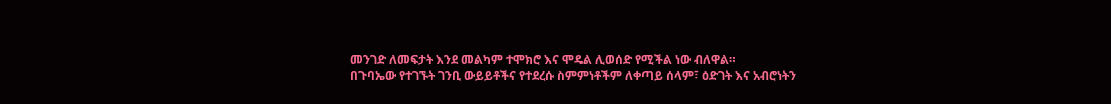መንገድ ለመፍታት እንደ መልካም ተሞክሮ እና ሞዴል ሊወሰድ የሚችል ነው ብለዋል።
በጉባኤው የተገኙት ገንቢ ውይይቶችና የተደረሱ ስምምነቶችም ለቀጣይ ሰላም፣ ዕድገት እና አብሮነትን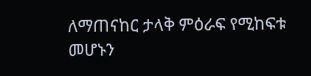ለማጠናከር ታላቅ ምዕራፍ የሚከፍቱ መሆኑን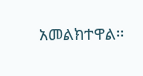አመልክተዋል፡፡